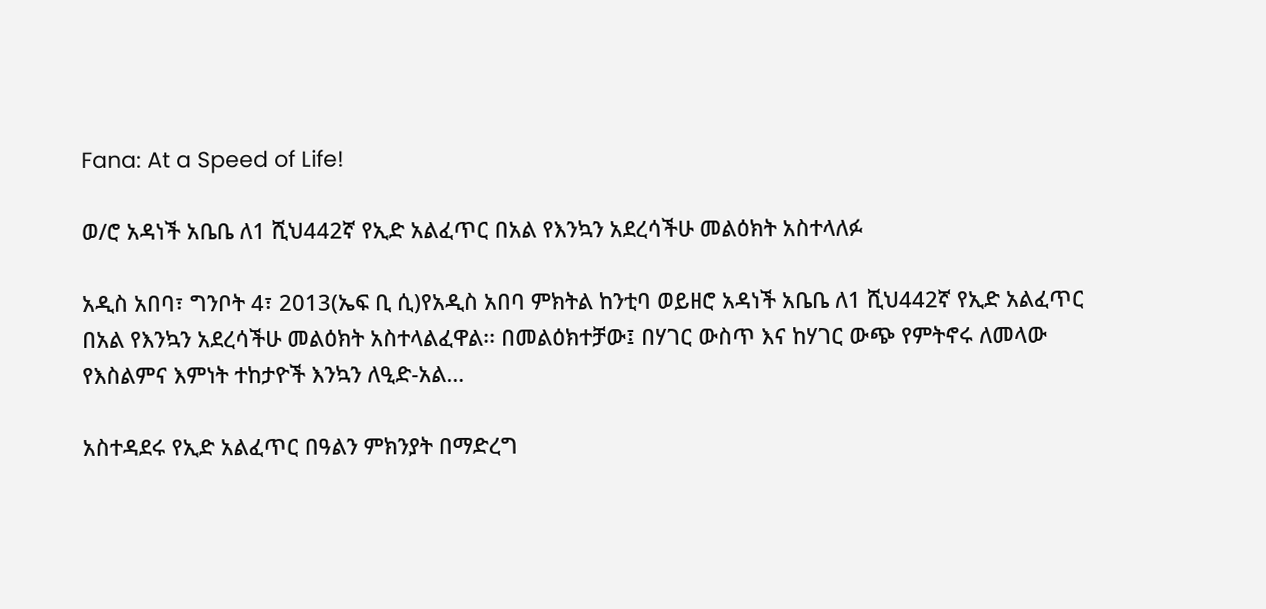Fana: At a Speed of Life!

ወ/ሮ አዳነች አቤቤ ለ1 ሺህ442ኛ የኢድ አልፈጥር በአል የእንኳን አደረሳችሁ መልዕክት አስተላለፉ

አዲስ አበባ፣ ግንቦት 4፣ 2013(ኤፍ ቢ ሲ)የአዲስ አበባ ምክትል ከንቲባ ወይዘሮ አዳነች አቤቤ ለ1 ሺህ442ኛ የኢድ አልፈጥር በአል የእንኳን አደረሳችሁ መልዕክት አስተላልፈዋል፡፡ በመልዕክተቻው፤ በሃገር ውስጥ እና ከሃገር ውጭ የምትኖሩ ለመላው የእስልምና እምነት ተከታዮች እንኳን ለዒድ-አል…

አስተዳደሩ የኢድ አልፈጥር በዓልን ምክንያት በማድረግ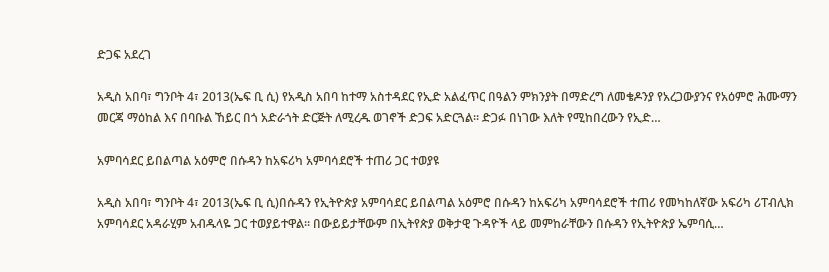ድጋፍ አደረገ

አዲስ አበባ፣ ግንቦት 4፣ 2013(ኤፍ ቢ ሲ) የአዲስ አበባ ከተማ አስተዳደር የኢድ አልፈጥር በዓልን ምክንያት በማድረግ ለመቄዶንያ የአረጋውያንና የአዕምሮ ሕሙማን መርጃ ማዕከል እና በባቡል ኸይር በጎ አድራጎት ድርጅት ለሚረዱ ወገኖች ድጋፍ አድርጓል፡፡ ድጋፉ በነገው እለት የሚከበረውን የኢድ…

አምባሳደር ይበልጣል አዕምሮ በሱዳን ከአፍሪካ አምባሳደሮች ተጠሪ ጋር ተወያዩ

አዲስ አበባ፣ ግንቦት 4፣ 2013(ኤፍ ቢ ሲ)በሱዳን የኢትዮጵያ አምባሳደር ይበልጣል አዕምሮ በሱዳን ከአፍሪካ አምባሳደሮች ተጠሪ የመካከለኛው አፍሪካ ሪፐብሊክ አምባሳደር አዳራሂም አብዱላዬ ጋር ተወያይተዋል፡፡ በውይይታቸውም በኢትየጵያ ወቅታዊ ጉዳዮች ላይ መምከራቸውን በሱዳን የኢትዮጵያ ኤምባሲ…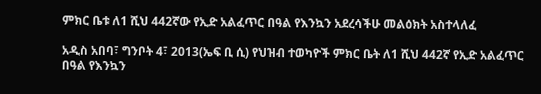ምክር ቤቱ ለ1 ሺህ 442ኛው የኢድ አልፈጥር በዓል የእንኳን አደረሳችሁ መልዕክት አስተላለፈ

አዲስ አበባ፣ ግንቦት 4፣ 2013(ኤፍ ቢ ሲ) የህዝብ ተወካዮች ምክር ቤት ለ1 ሺህ 442ኛ የኢድ አልፈጥር በዓል የእንኳን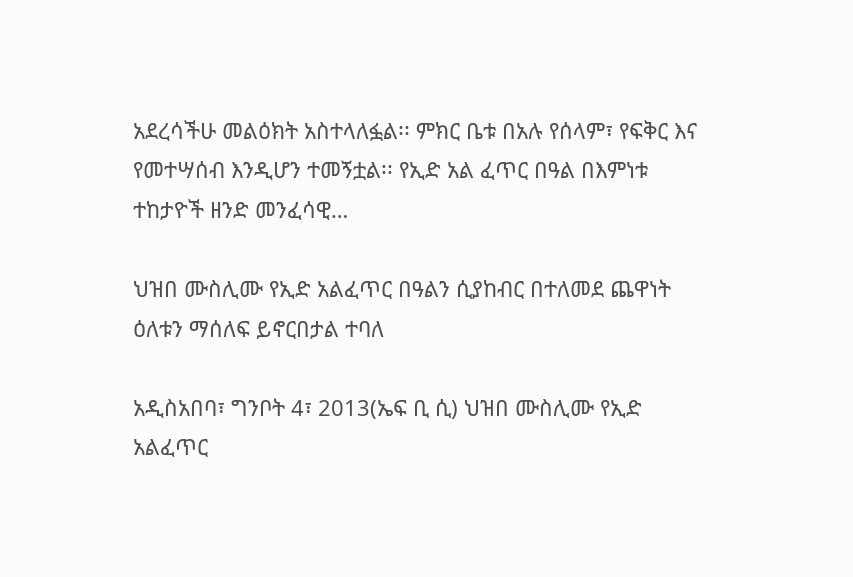አደረሳችሁ መልዕክት አስተላለፏል፡፡ ምክር ቤቱ በአሉ የሰላም፣ የፍቅር እና የመተሣሰብ እንዲሆን ተመኝቷል፡፡ የኢድ አል ፈጥር በዓል በእምነቱ ተከታዮች ዘንድ መንፈሳዊ…

ህዝበ ሙስሊሙ የኢድ አልፈጥር በዓልን ሲያከብር በተለመደ ጨዋነት ዕለቱን ማሰለፍ ይኖርበታል ተባለ

አዲስአበባ፣ ግንቦት 4፣ 2013(ኤፍ ቢ ሲ) ህዝበ ሙስሊሙ የኢድ አልፈጥር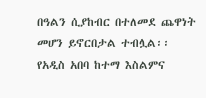በዓልን ሲያከብር በተለመደ ጨዋነት መሆን ይኖርበታል ተብሏል፡፡ የአዲስ አበባ ከተማ እስልምና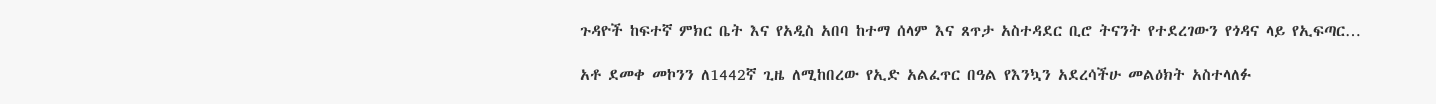ጉዳዮች ከፍተኛ ምክር ቤት እና የአዲስ አበባ ከተማ ሰላም እና ጸጥታ አስተዳደር ቢሮ ትናንት የተደረገውን የጎዳና ላይ የኢፍጣር…

አቶ ደመቀ መኮንን ለ1442ኛ ጊዜ ለሚከበረው የኢድ አልፈጥር በዓል የእንኳን አደረሳችሁ መልዕክት አስተላለፉ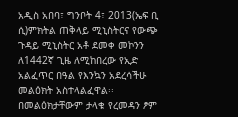አዲስ አበባ፣ ግንቦት 4፣ 2013(ኤፍ ቢ ሲ)ምክትል ጠቅላይ ሚኒስትርና የውጭ ጉዳይ ሚኒስትር አቶ ደመቀ መኮንን ለ1442ኛ ጊዜ ለሚከበረው የኢድ አልፈጥር በዓል የእንኳን አደረሳችሁ መልዕክት አስተላልፈዋል፡፡ በመልዕክታቸውም ታላቁ የረመዳን ፆም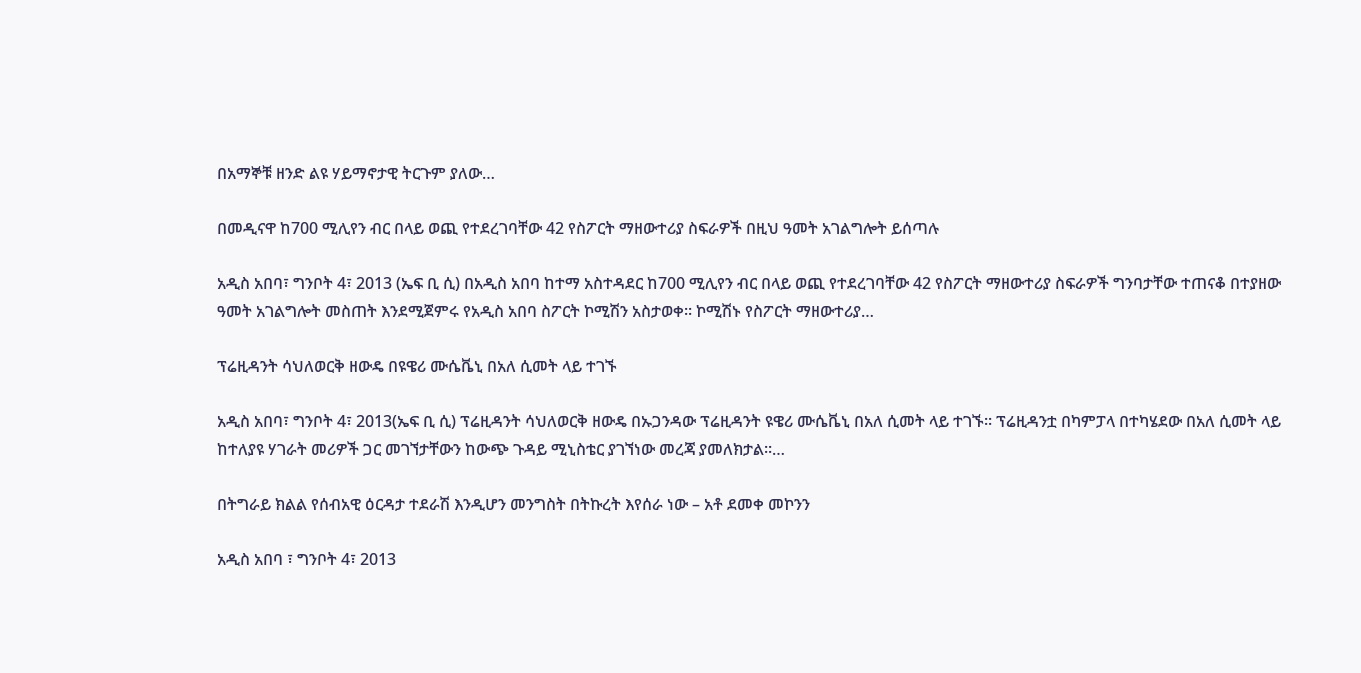በአማኞቹ ዘንድ ልዩ ሃይማኖታዊ ትርጉም ያለው…

በመዲናዋ ከ700 ሚሊየን ብር በላይ ወጪ የተደረገባቸው 42 የስፖርት ማዘውተሪያ ስፍራዎች በዚህ ዓመት አገልግሎት ይሰጣሉ

አዲስ አበባ፣ ግንቦት 4፣ 2013 (ኤፍ ቢ ሲ) በአዲስ አበባ ከተማ አስተዳደር ከ700 ሚሊየን ብር በላይ ወጪ የተደረገባቸው 42 የስፖርት ማዘውተሪያ ስፍራዎች ግንባታቸው ተጠናቆ በተያዘው ዓመት አገልግሎት መስጠት እንደሚጀምሩ የአዲስ አበባ ስፖርት ኮሚሽን አስታወቀ። ኮሚሽኑ የስፖርት ማዘውተሪያ…

ፕሬዚዳንት ሳህለወርቅ ዘውዴ በዩዌሪ ሙሴቬኒ በአለ ሲመት ላይ ተገኙ

አዲስ አበባ፣ ግንቦት 4፣ 2013(ኤፍ ቢ ሲ) ፕሬዚዳንት ሳህለወርቅ ዘውዴ በኡጋንዳው ፕሬዚዳንት ዩዌሪ ሙሴቬኒ በአለ ሲመት ላይ ተገኙ፡፡ ፕሬዚዳንቷ በካምፓላ በተካሄደው በአለ ሲመት ላይ ከተለያዩ ሃገራት መሪዎች ጋር መገኘታቸውን ከውጭ ጉዳይ ሚኒስቴር ያገኘነው መረጃ ያመለክታል፡፡…

በትግራይ ክልል የሰብአዊ ዕርዳታ ተደራሽ እንዲሆን መንግስት በትኩረት እየሰራ ነው – አቶ ደመቀ መኮንን

አዲስ አበባ ፣ ግንቦት 4፣ 2013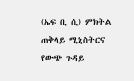(ኤፍ ቢ ሲ) ምክትል ጠቅላይ ሚኒስትርና የውጭ ጉዳይ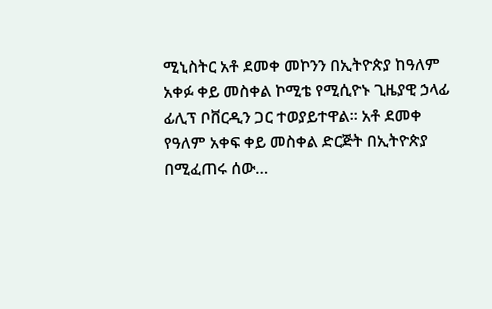ሚኒስትር አቶ ደመቀ መኮንን በኢትዮጵያ ከዓለም አቀፉ ቀይ መስቀል ኮሚቴ የሚሲዮኑ ጊዜያዊ ኃላፊ ፊሊፕ ቦቨርዲን ጋር ተወያይተዋል፡፡ አቶ ደመቀ የዓለም አቀፍ ቀይ መስቀል ድርጅት በኢትዮጵያ በሚፈጠሩ ሰው…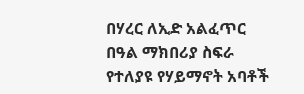በሃረር ለኢድ አልፈጥር በዓል ማክበሪያ ስፍራ የተለያዩ የሃይማኖት አባቶች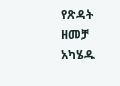የጽዳት ዘመቻ አካሄዱ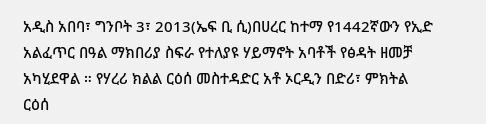አዲስ አበባ፣ ግንቦት 3፣ 2013(ኤፍ ቢ ሲ)በሀረር ከተማ የ1442ኛውን የኢድ አልፈጥር በዓል ማክበሪያ ስፍራ የተለያዩ ሃይማኖት አባቶች የፅዳት ዘመቻ አካሂደዋል ። የሃረሪ ክልል ርዕሰ መስተዳድር አቶ ኦርዲን በድሪ፣ ምክትል ርዕሰ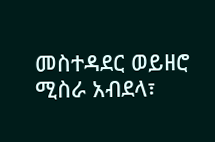መስተዳደር ወይዘሮ ሚስራ አብደላ፣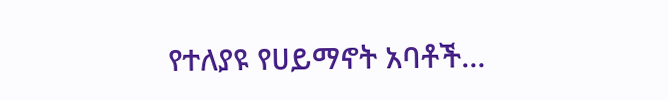የተለያዩ የሀይማኖት አባቶች…